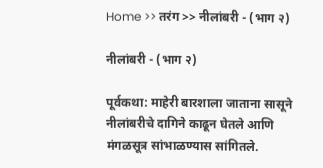Home >> तरंग >> नीलांबरी - (भाग २)

नीलांबरी - (भाग २)

पूर्वकथा: माहेरी बारशाला जाताना सासूने नीलांबरीचे दागिने काढून घेतले आणि मंगळसूत्र सांभाळण्यास सांगितले.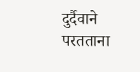दुर्दैवाने परतताना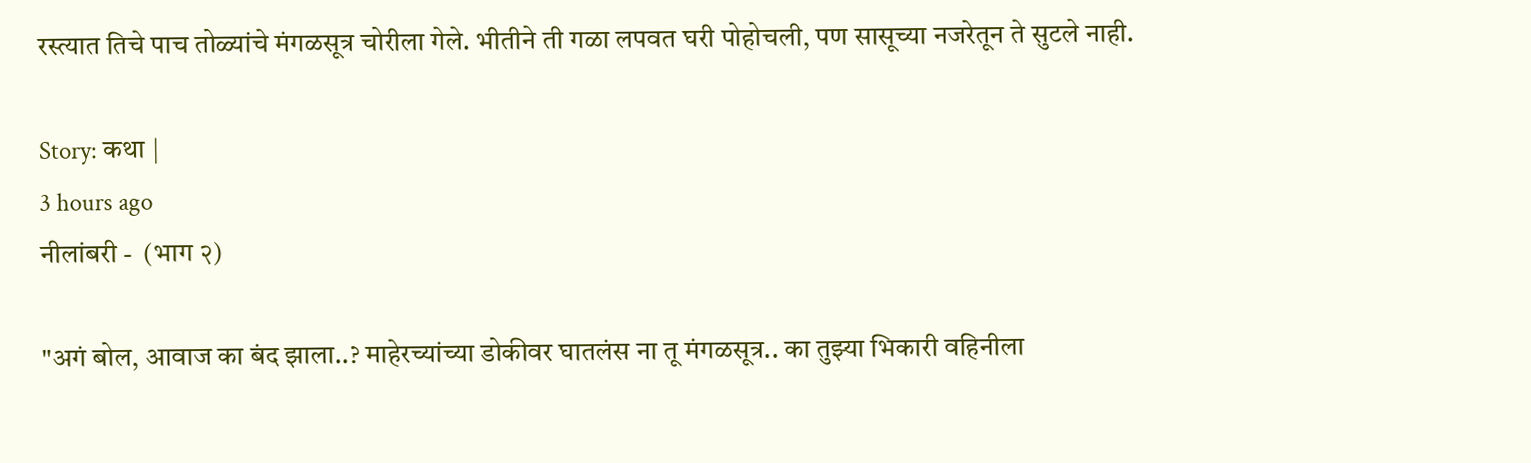रस्त्यात तिचे पाच तोळ्यांचे मंगळसूत्र चोरीला गेले. भीतीने ती गळा लपवत घरी पोहोचली, पण सासूच्या नजरेतून ते सुटले नाही.

Story: कथा |
3 hours ago
नीलांबरी -  (भाग २)

"अगं बोल, आवाज का बंद झाला..? माहेरच्यांच्या डोकीवर घातलंस ना तू मंगळसूत्र.. का तुझ्या भिकारी वहिनीला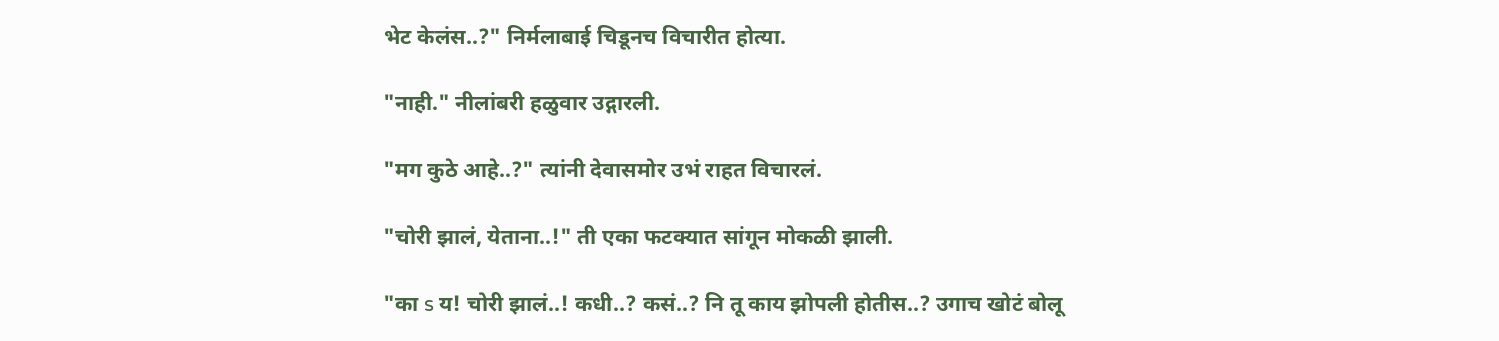भेट केलंस..?" निर्मलाबाई चिडूनच विचारीत होत्या.

"नाही." नीलांबरी हळुवार उद्गारली.

"मग कुठे आहे..?" त्यांनी देवासमोर उभं राहत विचारलं.

"चोरी झालं, येताना..!" ती एका फटक्यात सांगून मोकळी झाली.

"का s य! चोरी झालं..! कधी..? कसं..? नि तू काय झोपली होतीस..? उगाच खोटं बोलू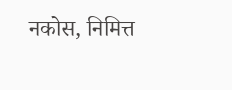नकोस, निमित्त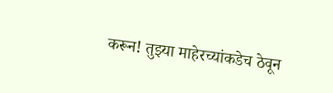करून! तुझ्या माहेरच्यांकडेच ठेवून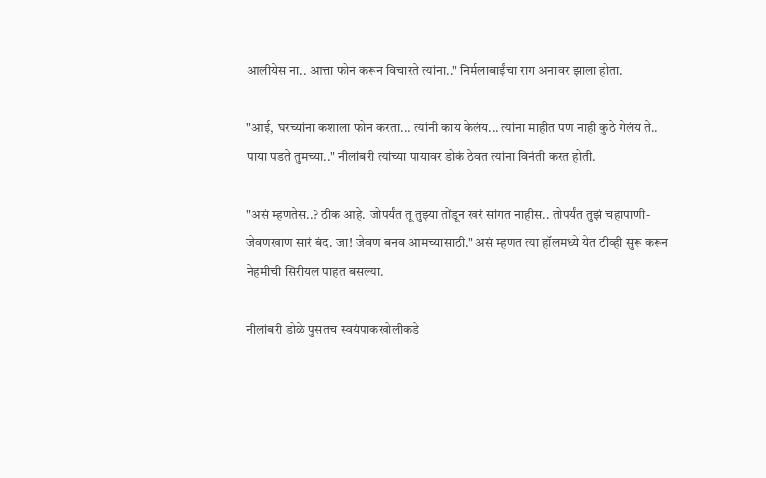आलीयेस ना.. आत्ता फोन करून विचारते त्यांना.." निर्मलाबाईंचा राग अनावर झाला होता.

"आई, घरच्यांना कशाला फोन करता... त्यांनी काय केलंय... त्यांना माहीत पण नाही कुठे गेलंय ते.. पाया पडते तुमच्या.." नीलांबरी त्यांच्या पायावर डोकं ठेवत त्यांना विनंती करत होती.

"असं म्हणतेस..? ठीक आहे. जोपर्यंत तू तुझ्या तोंडून खरं सांगत नाहीस.. तोपर्यंत तुझं चहापाणी-जेवणखाण सारं बंद. जा! जेवण बनव आमच्यासाठी." असं म्हणत त्या हॉलमध्ये येत टीव्ही सुरू करून नेहमीची सिरीयल पाहत बसल्या.

नीलांबरी डोळे पुसतच स्वयंपाकखोलीकडे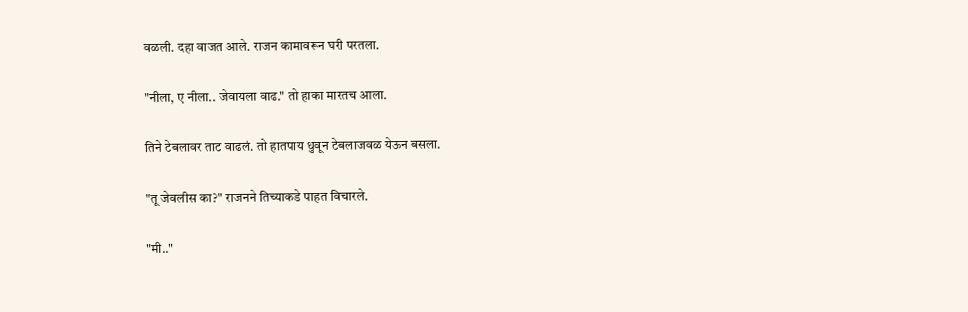वळली. दहा वाजत आले. राजन कामावरून घरी परतला.

"नीला, ए नीला.. जेवायला वाढ." तो हाका मारतच आला.

तिने टेबलावर ताट वाढलं. तो हातपाय धुवून टेबलाजवळ येऊन बसला.

"तू जेवलीस का?" राजनने तिच्याकडे पाहत विचारले.

"मी.."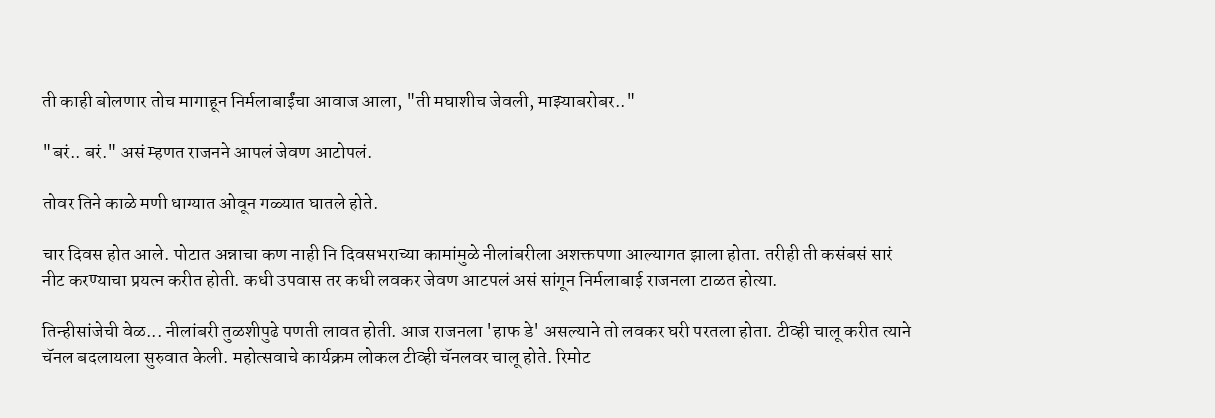ती काही बोलणार तोच मागाहून निर्मलाबाईंचा आवाज आला, "ती मघाशीच जेवली, माझ्याबरोबर.."

"बरं.. बरं." असं म्हणत राजनने आपलं जेवण आटोपलं.

तोवर तिने काळे मणी धाग्यात ओवून गळ्यात घातले होते.

चार दिवस होत आले. पोटात अन्नाचा कण नाही नि दिवसभराच्या कामांमुळे नीलांबरीला अशक्तपणा आल्यागत झाला होता. तरीही ती कसंबसं सारं नीट करण्याचा प्रयत्न करीत होती. कधी उपवास तर कधी लवकर जेवण आटपलं असं सांगून निर्मलाबाई राजनला टाळत होत्या.

तिन्हीसांजेची वेळ... नीलांबरी तुळशीपुढे पणती लावत होती. आज राजनला 'हाफ डे' असल्याने तो लवकर घरी परतला होता. टीव्ही चालू करीत त्याने चॅनल बदलायला सुरुवात केली. महोत्सवाचे कार्यक्रम लोकल टीव्ही चॅनलवर चालू होते. रिमोट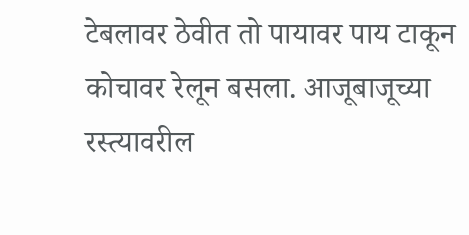टेबलावर ठेवीत तो पायावर पाय टाकून कोचावर रेलून बसला. आजूबाजूच्या रस्त्यावरील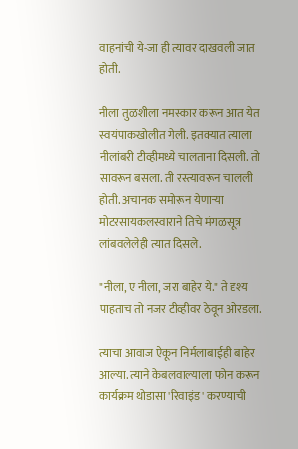वाहनांची ये-जा ही त्यावर दाखवली जात होती.

नीला तुळशीला नमस्कार करून आत येत स्वयंपाकखोलीत गेली. इतक्यात त्याला नीलांबरी टीव्हीमध्ये चालताना दिसली. तो सावरून बसला. ती रस्त्यावरून चालली होती. अचानक समोरून येणाऱ्या मोटरसायकलस्वाराने तिचे मंगळसूत्र लांबवलेलेही त्यात दिसले.

"नीला, ए नीला, जरा बाहेर ये." ते दृश्य पाहताच तो नजर टीव्हीवर ठेवून ओरडला.

त्याचा आवाज ऐकून निर्मलाबाईही बाहेर आल्या. त्याने केबलवाल्याला फोन करून कार्यक्रम थोडासा 'रिवाइंड' करण्याची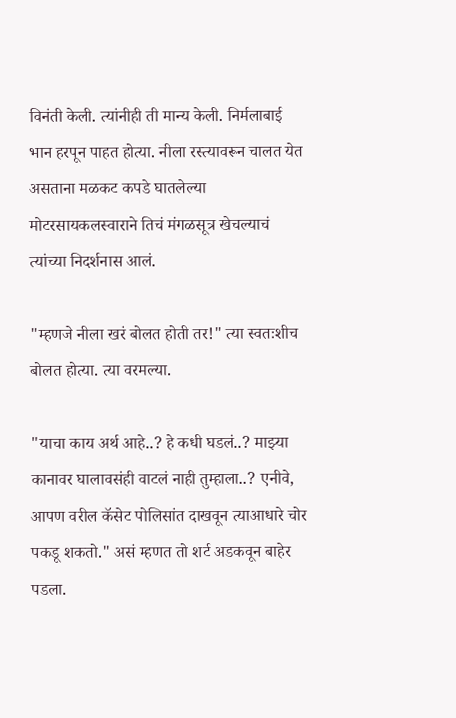विनंती केली. त्यांनीही ती मान्य केली. निर्मलाबाई भान हरपून पाहत होत्या. नीला रस्त्यावरून चालत येत असताना मळकट कपडे घातलेल्या मोटरसायकलस्वाराने तिचं मंगळसूत्र खेचल्याचं त्यांच्या निदर्शनास आलं.

"म्हणजे नीला खरं बोलत होती तर!" त्या स्वतःशीच बोलत होत्या. त्या वरमल्या.

"याचा काय अर्थ आहे..? हे कधी घडलं..? माझ्या कानावर घालावसंही वाटलं नाही तुम्हाला..? एनीवे, आपण वरील कॅसेट पोलिसांत दाखवून त्याआधारे चोर पकडू शकतो." असं म्हणत तो शर्ट अडकवून बाहेर पडला.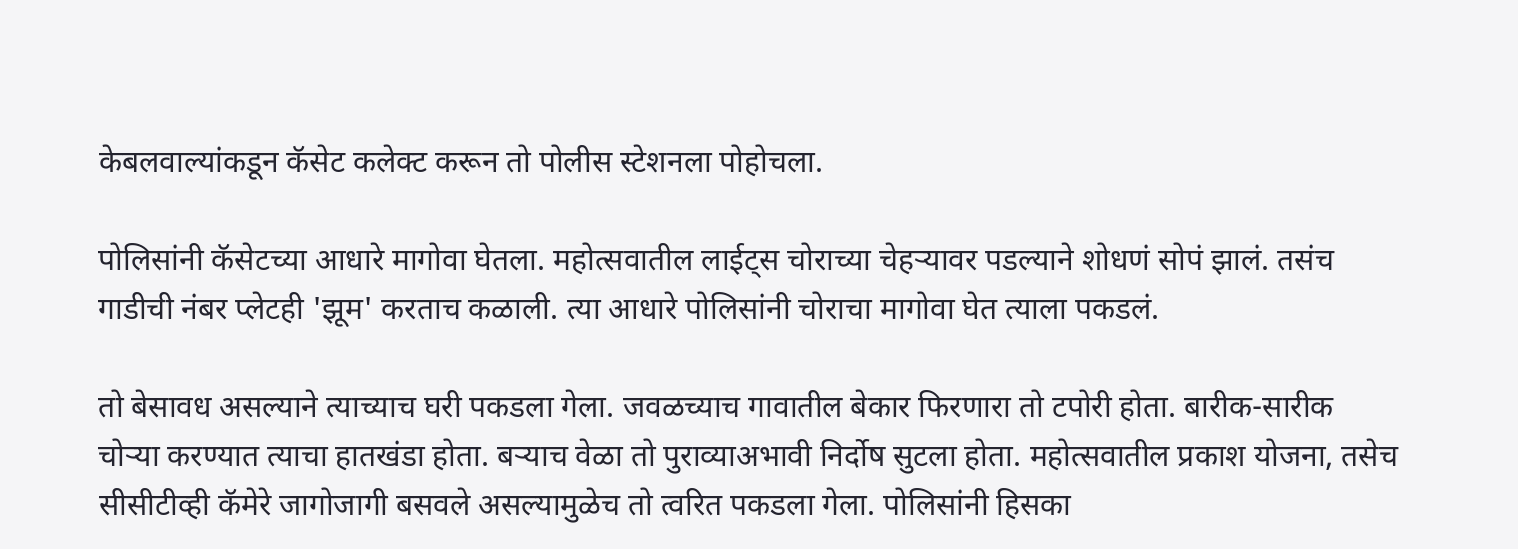केबलवाल्यांकडून कॅसेट कलेक्ट करून तो पोलीस स्टेशनला पोहोचला.

पोलिसांनी कॅसेटच्या आधारे मागोवा घेतला. महोत्सवातील लाईट्स चोराच्या चेहऱ्यावर पडल्याने शोधणं सोपं झालं. तसंच गाडीची नंबर प्लेटही 'झूम' करताच कळाली. त्या आधारे पोलिसांनी चोराचा मागोवा घेत त्याला पकडलं.

तो बेसावध असल्याने त्याच्याच घरी पकडला गेला. जवळच्याच गावातील बेकार फिरणारा तो टपोरी होता. बारीक-सारीक चोऱ्या करण्यात त्याचा हातखंडा होता. बऱ्याच वेळा तो पुराव्याअभावी निर्दोष सुटला होता. महोत्सवातील प्रकाश योजना, तसेच सीसीटीव्ही कॅमेरे जागोजागी बसवले असल्यामुळेच तो त्वरित पकडला गेला. पोलिसांनी हिसका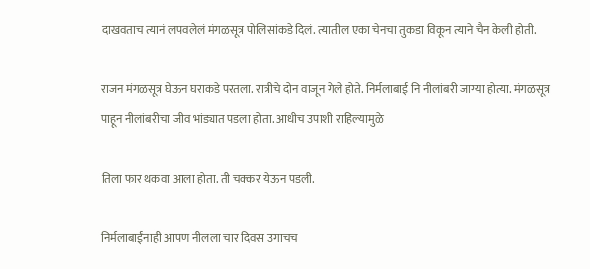दाखवताच त्यानं लपवलेलं मंगळसूत्र पोलिसांकडे दिलं. त्यातील एका चेनचा तुकडा विकून त्याने चैन केली होती.

राजन मंगळसूत्र घेऊन घराकडे परतला. रात्रीचे दोन वाजून गेले होते. निर्मलाबाई नि नीलांबरी जाग्या होत्या. मंगळसूत्र पाहून नीलांबरीचा जीव भांड्यात पडला होता. आधीच उपाशी राहिल्यामुळे

तिला फार थकवा आला होता. ती चक्कर येऊन पडली.

निर्मलाबाईंनाही आपण नीलला चार दिवस उगाचच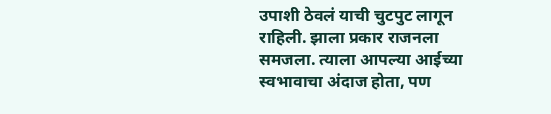उपाशी ठेवलं याची चुटपुट लागून राहिली. झाला प्रकार राजनला समजला. त्याला आपल्या आईच्या स्वभावाचा अंदाज होता, पण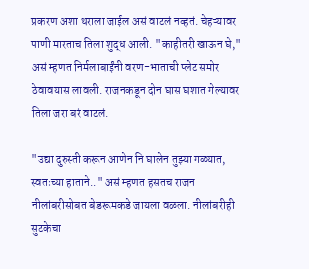प्रकरण अशा थराला जाईल असं वाटलं नव्हतं. चेहऱ्यावर पाणी मारताच तिला शुद्ध आली. "काहीतरी खाऊन घे," असं म्हणत निर्मलाबाईंनी वरण-भाताची प्लेट समोर ठेवावयास लावली. राजनकडून दोन घास घशात गेल्यावर तिला जरा बरं वाटलं.

"उद्या दुरुस्ती करून आणेन नि घालेन तुझ्या गळ्यात, स्वतःच्या हाताने.." असं म्हणत हसतच राजन नीलांबरीसोबत बेडरूमकडे जायला वळला. नीलांबरीही सुटकेचा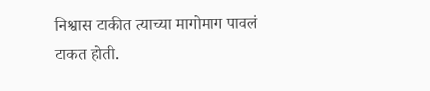निश्वास टाकीत त्याच्या मागोमाग पावलं टाकत होती.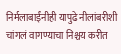निर्मलाबाईंनीही यापुढे नीलांबरीशी चांगलं वागण्याचा निश्चय करीत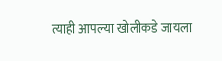त्याही आपल्या खोलीकडे जायला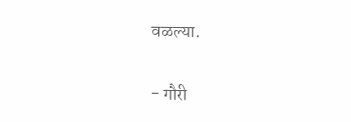वळल्या.

- गौरी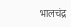भालचंद्र